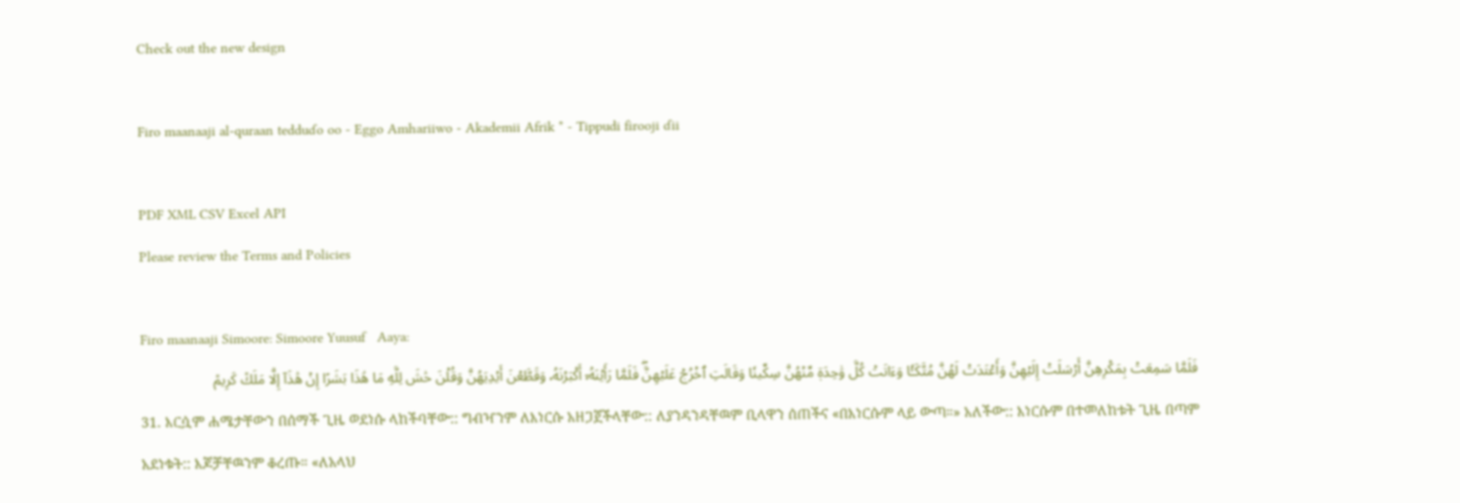Check out the new design

Firo maanaaji al-quraan tedduɗo oo - Eggo Amhariiwo - Akademii Afrik * - Tippudi firooji ɗii

PDF XML CSV Excel API
Please review the Terms and Policies

Firo maanaaji Simoore: Simoore Yuusuf   Aaya:
فَلَمَّا سَمِعَتۡ بِمَكۡرِهِنَّ أَرۡسَلَتۡ إِلَيۡهِنَّ وَأَعۡتَدَتۡ لَهُنَّ مُتَّكَـٔٗا وَءَاتَتۡ كُلَّ وَٰحِدَةٖ مِّنۡهُنَّ سِكِّينٗا وَقَالَتِ ٱخۡرُجۡ عَلَيۡهِنَّۖ فَلَمَّا رَأَيۡنَهُۥٓ أَكۡبَرۡنَهُۥ وَقَطَّعۡنَ أَيۡدِيَهُنَّ وَقُلۡنَ حَٰشَ لِلَّهِ مَا هَٰذَا بَشَرًا إِنۡ هَٰذَآ إِلَّا مَلَكٞ كَرِيمٞ
31. እርሷም ሐሜታቸውን በሰማች ጊዜ ወደነሱ ላከችባቸው:: ግብዣንም ለእነርሱ አዘጋጀችላቸው:: ለያንዳንዳቸዉም ቢላዋን ሰጠችና «በእነርሱም ላይ ውጣ።» አለችው:: እነርሱም በተመለከቱት ጊዜ በጣም አደነቁት:: እጆቻቸዉንም ቆረጡ። «ለአላህ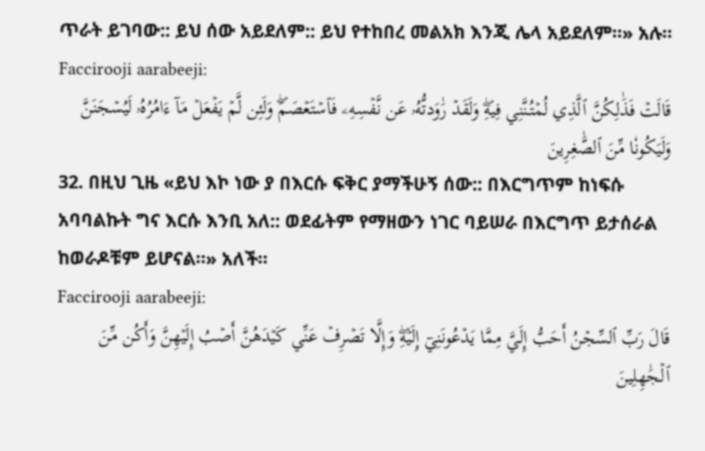ጥራት ይገባው:: ይህ ሰው አይደለም:: ይህ የተከበረ መልአክ እንጂ ሌላ አይደለም።» አሉ።
Faccirooji aarabeeji:
قَالَتۡ فَذَٰلِكُنَّ ٱلَّذِي لُمۡتُنَّنِي فِيهِۖ وَلَقَدۡ رَٰوَدتُّهُۥ عَن نَّفۡسِهِۦ فَٱسۡتَعۡصَمَۖ وَلَئِن لَّمۡ يَفۡعَلۡ مَآ ءَامُرُهُۥ لَيُسۡجَنَنَّ وَلَيَكُونٗا مِّنَ ٱلصَّٰغِرِينَ
32. በዚህ ጊዜ «ይህ እኮ ነው ያ በእርሱ ፍቅር ያማችሁኝ ሰው:: በእርግጥም ከነፍሱ አባባልኩት ግና እርሱ እንቢ አለ:: ወደፊትም የማዘውን ነገር ባይሠራ በእርግጥ ይታሰራል ከወራዶቹም ይሆናል።» አለች።
Faccirooji aarabeeji:
قَالَ رَبِّ ٱلسِّجۡنُ أَحَبُّ إِلَيَّ مِمَّا يَدۡعُونَنِيٓ إِلَيۡهِۖ وَإِلَّا تَصۡرِفۡ عَنِّي كَيۡدَهُنَّ أَصۡبُ إِلَيۡهِنَّ وَأَكُن مِّنَ ٱلۡجَٰهِلِينَ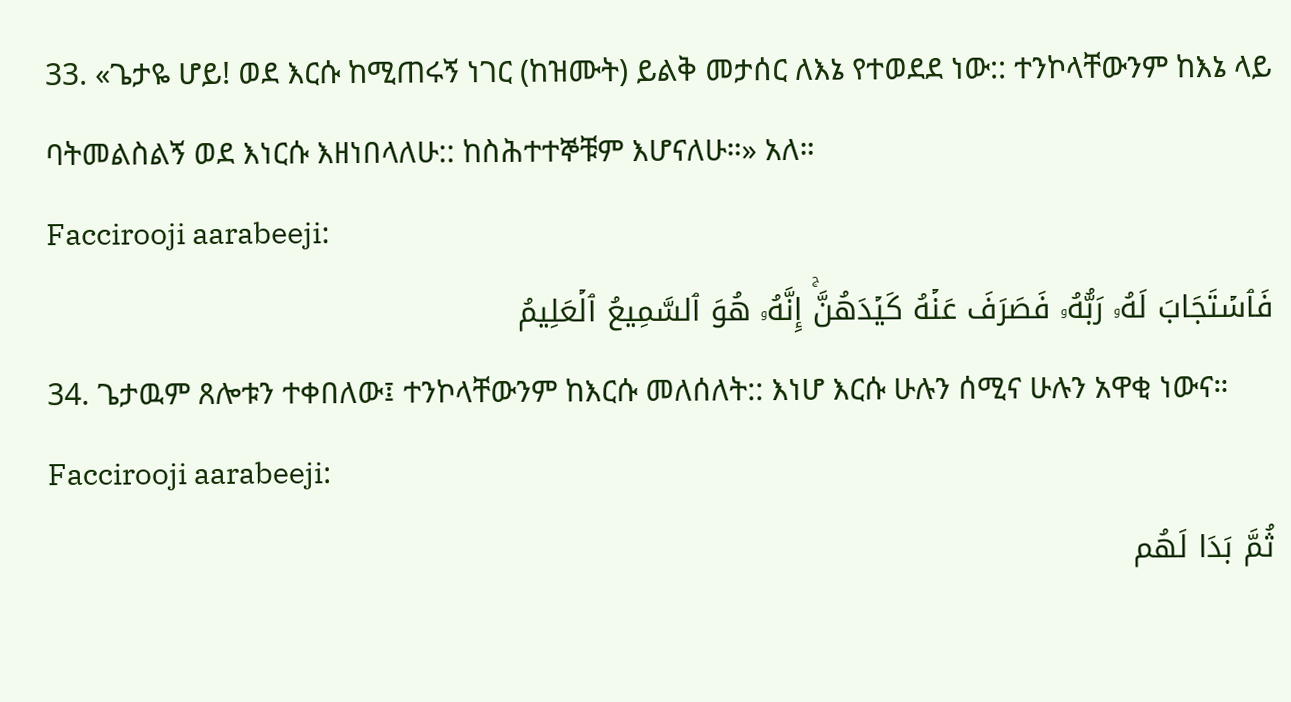33. «ጌታዬ ሆይ! ወደ እርሱ ከሚጠሩኝ ነገር (ከዝሙት) ይልቅ መታሰር ለእኔ የተወደደ ነው:: ተንኮላቸውንም ከእኔ ላይ ባትመልስልኝ ወደ እነርሱ እዘነበላለሁ:: ከስሕተተኞቹም እሆናለሁ።» አለ።
Faccirooji aarabeeji:
فَٱسۡتَجَابَ لَهُۥ رَبُّهُۥ فَصَرَفَ عَنۡهُ كَيۡدَهُنَّۚ إِنَّهُۥ هُوَ ٱلسَّمِيعُ ٱلۡعَلِيمُ
34. ጌታዉም ጸሎቱን ተቀበለው፤ ተንኮላቸውንም ከእርሱ መለሰለት:: እነሆ እርሱ ሁሉን ሰሚና ሁሉን አዋቂ ነውና።
Faccirooji aarabeeji:
ثُمَّ بَدَا لَهُم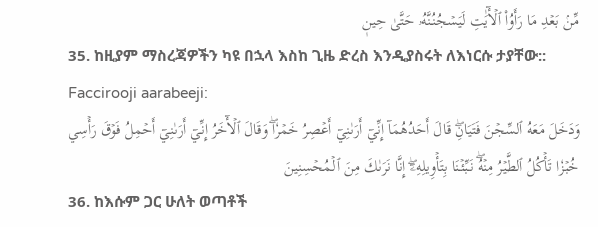مِّنۢ بَعۡدِ مَا رَأَوُاْ ٱلۡأٓيَٰتِ لَيَسۡجُنُنَّهُۥ حَتَّىٰ حِينٖ
35. ከዚያም ማስረጃዎችን ካዩ በኋላ እስከ ጊዜ ድረስ እንዲያስሩት ለእነርሱ ታያቸው::
Faccirooji aarabeeji:
وَدَخَلَ مَعَهُ ٱلسِّجۡنَ فَتَيَانِۖ قَالَ أَحَدُهُمَآ إِنِّيٓ أَرَىٰنِيٓ أَعۡصِرُ خَمۡرٗاۖ وَقَالَ ٱلۡأٓخَرُ إِنِّيٓ أَرَىٰنِيٓ أَحۡمِلُ فَوۡقَ رَأۡسِي خُبۡزٗا تَأۡكُلُ ٱلطَّيۡرُ مِنۡهُۖ نَبِّئۡنَا بِتَأۡوِيلِهِۦٓۖ إِنَّا نَرَىٰكَ مِنَ ٱلۡمُحۡسِنِينَ
36. ከእሱም ጋር ሁለት ወጣቶች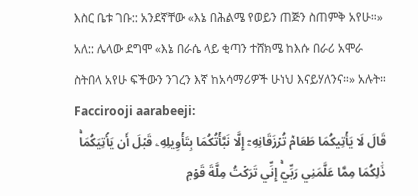እስር ቤቱ ገቡ:: አንደኛቸው «እኔ በሕልሜ የወይን ጠጅን ስጠምቅ አየሁ።» አለ:: ሌላው ደግሞ «እኔ በራሴ ላይ ቂጣን ተሸክሜ ከእሱ በራሪ አሞራ ስትበላ አየሁ ፍችውን ንገረን እኛ ከአሳማሪዎች ሁነህ እናይሃለንና።» አሉት።
Faccirooji aarabeeji:
قَالَ لَا يَأۡتِيكُمَا طَعَامٞ تُرۡزَقَانِهِۦٓ إِلَّا نَبَّأۡتُكُمَا بِتَأۡوِيلِهِۦ قَبۡلَ أَن يَأۡتِيَكُمَاۚ ذَٰلِكُمَا مِمَّا عَلَّمَنِي رَبِّيٓۚ إِنِّي تَرَكۡتُ مِلَّةَ قَوۡمٖ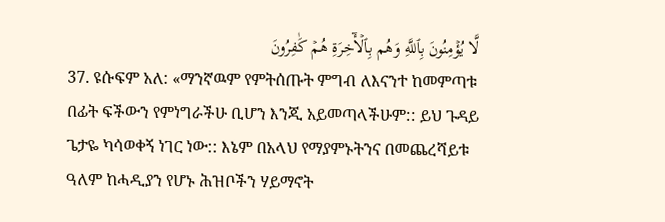لَّا يُؤۡمِنُونَ بِٱللَّهِ وَهُم بِٱلۡأٓخِرَةِ هُمۡ كَٰفِرُونَ
37. ዩሱፍም አለ: «ማንኛዉም የምትሰጡት ምግብ ለእናንተ ከመምጣቱ በፊት ፍችውን የምነግራችሁ ቢሆን እንጂ አይመጣላችሁም:: ይህ ጉዳይ ጌታዬ ካሳወቀኝ ነገር ነው:: እኔም በአላህ የማያምኑትንና በመጨረሻይቱ ዓለም ከሓዲያን የሆኑ ሕዝቦችን ሃይማኖት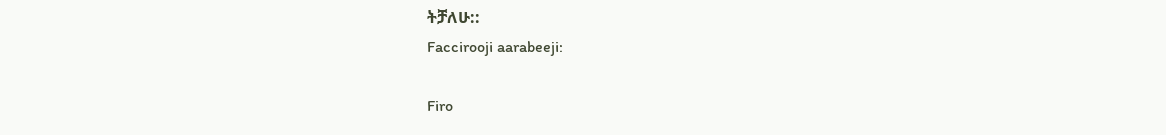ትቻለሁ::
Faccirooji aarabeeji:

Firo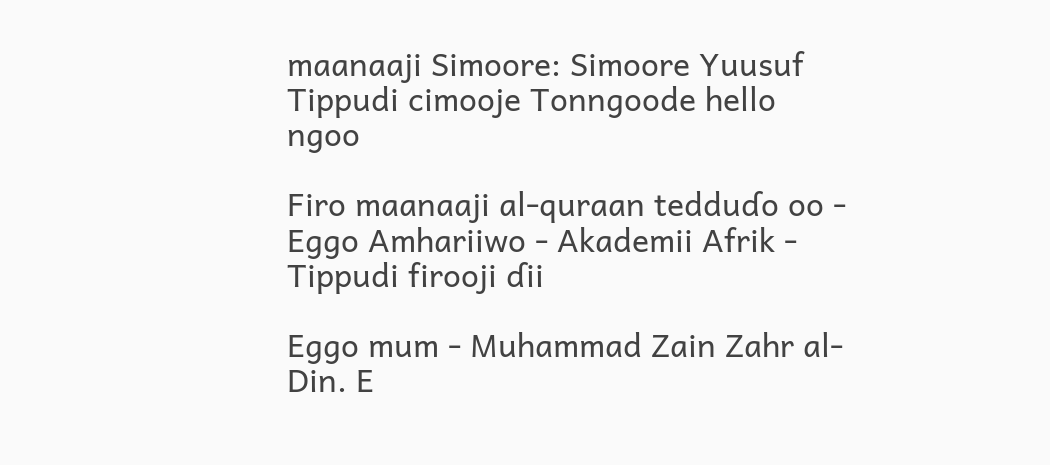maanaaji Simoore: Simoore Yuusuf
Tippudi cimooje Tonngoode hello ngoo

Firo maanaaji al-quraan tedduɗo oo - Eggo Amhariiwo - Akademii Afrik - Tippudi firooji ɗii

Eggo mum - Muhammad Zain Zahr al-Din. E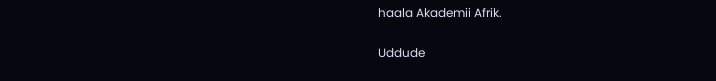haala Akademii Afrik.

Uddude